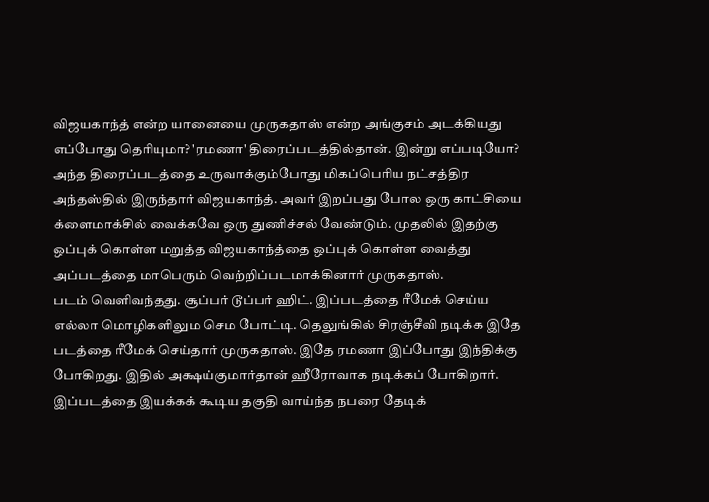விஜயகாந்த் என்ற யானையை முருகதாஸ் என்ற அங்குசம் அடக்கியது எப்போது தெரியுமா? 'ரமணா' திரைப்படத்தில்தான். இன்று எப்படியோ? அந்த திரைப்படத்தை உருவாக்கும்போது மிகப்பெரிய நட்சத்திர அந்தஸ்தில் இருந்தார் விஜயகாந்த். அவர் இறப்பது போல ஒரு காட்சியை க்ளைமாக்சில் வைக்கவே ஒரு துணிச்சல் வேண்டும். முதலில் இதற்கு ஒப்புக் கொள்ள மறுத்த விஜயகாந்த்தை ஒப்புக் கொள்ள வைத்து அப்படத்தை மாபெரும் வெற்றிப்படமாக்கினார் முருகதாஸ்.
படம் வெளிவந்தது. சூப்பர் டூப்பர் ஹிட். இப்படத்தை ரீமேக் செய்ய எல்லா மொழிகளிலும செம போட்டி. தெலுங்கில் சிரஞ்சீவி நடிக்க இதே படத்தை ரீமேக் செய்தார் முருகதாஸ். இதே ரமணா இப்போது இந்திக்கு போகிறது. இதில் அக்ஷய்குமார்தான் ஹீரோவாக நடிக்கப் போகிறார்.
இப்படத்தை இயக்கக் கூடிய தகுதி வாய்ந்த நபரை தேடிக்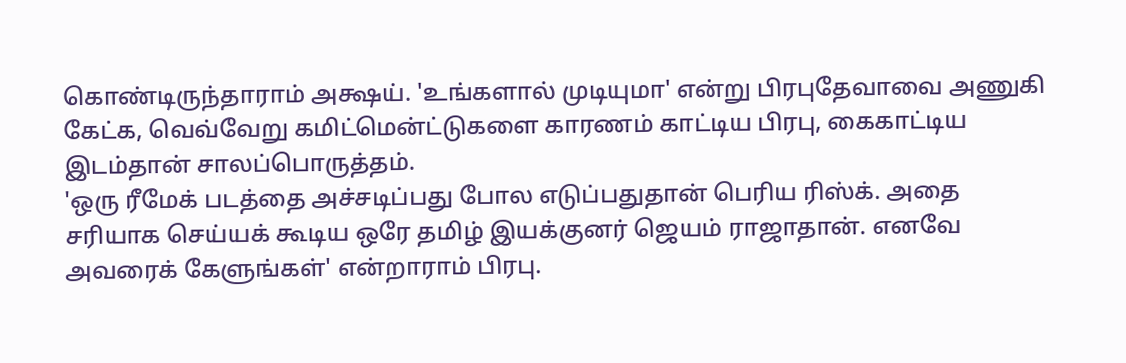கொண்டிருந்தாராம் அக்ஷய். 'உங்களால் முடியுமா' என்று பிரபுதேவாவை அணுகி கேட்க, வெவ்வேறு கமிட்மென்ட்டுகளை காரணம் காட்டிய பிரபு, கைகாட்டிய இடம்தான் சாலப்பொருத்தம்.
'ஒரு ரீமேக் படத்தை அச்சடிப்பது போல எடுப்பதுதான் பெரிய ரிஸ்க். அதை சரியாக செய்யக் கூடிய ஒரே தமிழ் இயக்குனர் ஜெயம் ராஜாதான். எனவே அவரைக் கேளுங்கள்' என்றாராம் பிரபு.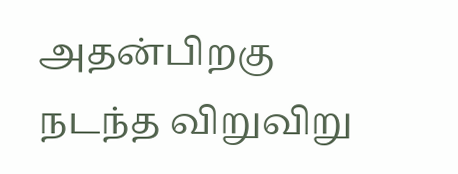அதன்பிறகு நடந்த விறுவிறு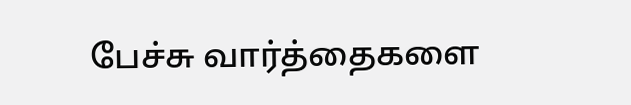பேச்சு வார்த்தைகளை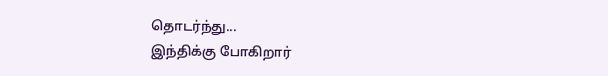தொடர்ந்து...
இந்திக்கு போகிறார்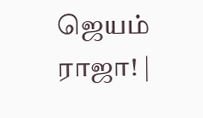ஜெயம் ராஜா! |